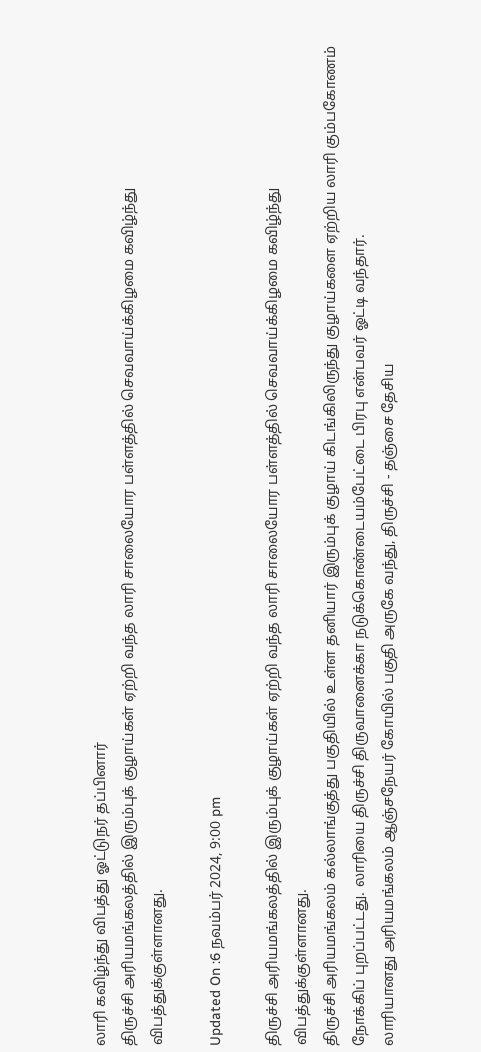லாரி கவிழ்ந்து விபத்து ஓட்டுநர் தப்பினார்
திருச்சி அரியமங்கலத்தில் இரும்புக் குழாய்கள் ஏற்றி வந்த லாரி சாலையோர பள்ளத்தில் செவவாய்க்கிழமை கவிழ்ந்து விபத்துக்குள்ளானது.

Updated On :6 நவம்பர் 2024, 9:00 pm

திருச்சி அரியமங்கலத்தில் இரும்புக் குழாய்கள் ஏற்றி வந்த லாரி சாலையோர பள்ளத்தில் செவவாய்க்கிழமை கவிழ்ந்து விபத்துக்குள்ளானது.
திருச்சி அரியமங்கலம் கல்லாங்குத்து பகுதியில் உள்ள தனியார் இரும்புக் குழாய் கிடங்கிலிருந்து குழாய்களை ஏற்றிய லாரி கும்பகோணம் நோக்கிப் புறப்பட்டது. லாரியை திருச்சி திருவானைக்கா நடுக்கொண்டையம்பேட்டை பிரபு என்பவர் ஓட்டி வந்தார்.
லாரியானது அரியமங்கலம் ஆஞ்சநேயர் கோயில் பகுதி அருகே வந்து, திருச்சி - தஞ்சை தேசிய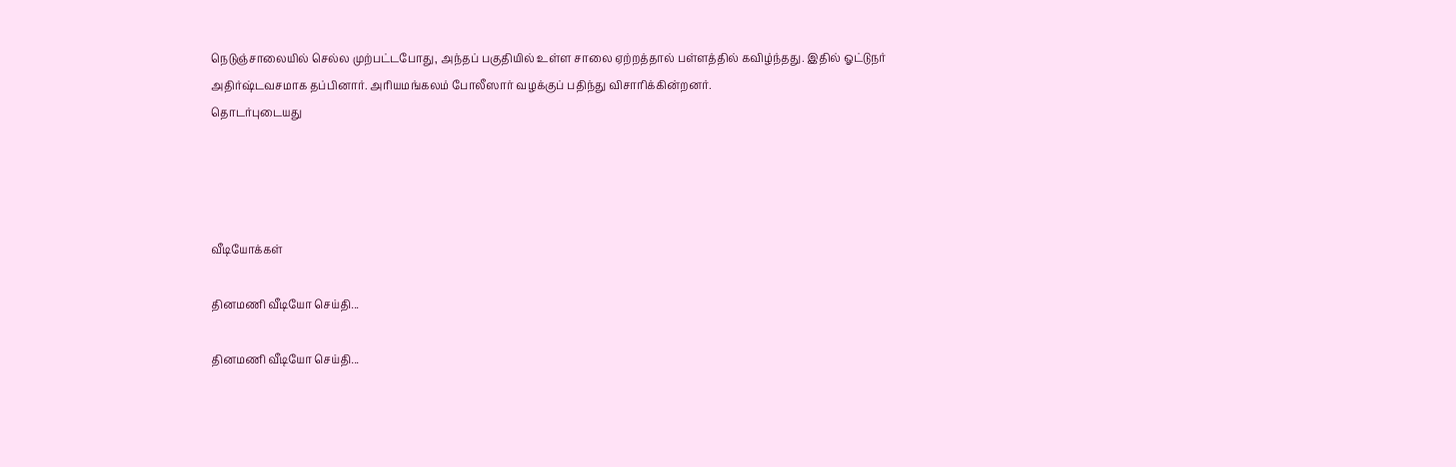நெடுஞ்சாலையில் செல்ல முற்பட்டபோது, அந்தப் பகுதியில் உள்ள சாலை ஏற்றத்தால் பள்ளத்தில் கவிழ்ந்தது. இதில் ஓட்டுநர் அதிர்ஷ்டவசமாக தப்பினார். அரியமங்கலம் போலீஸார் வழக்குப் பதிந்து விசாரிக்கின்றனர்.
தொடர்புடையது




வீடியோக்கள்

தினமணி வீடியோ செய்தி...

தினமணி வீடியோ செய்தி...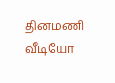தினமணி வீடியோ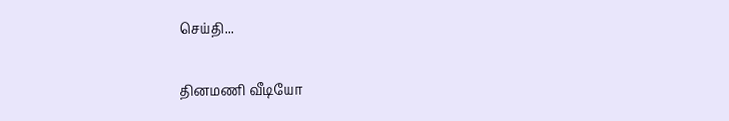செய்தி...

தினமணி வீடியோ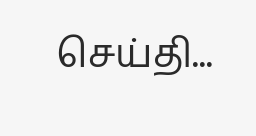செய்தி...